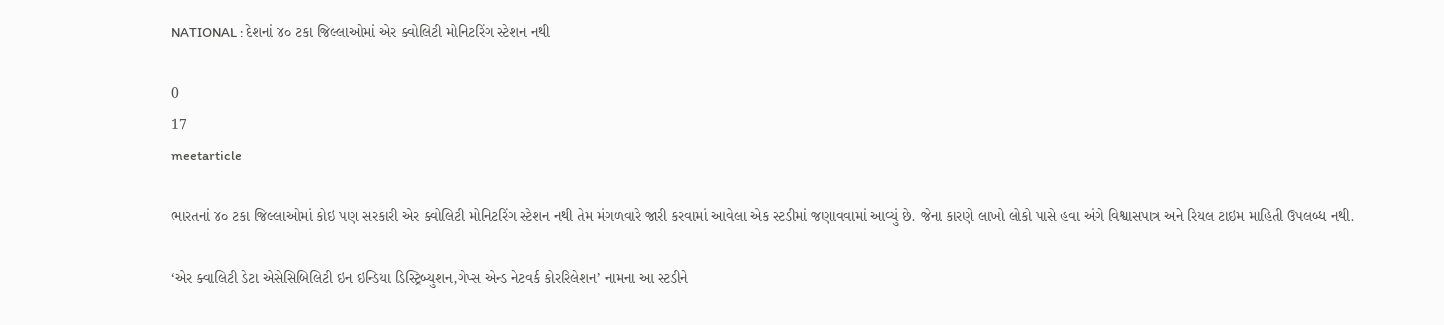NATIONAL : દેશનાં ૪૦ ટકા જિલ્લાઓમાં એર ક્વોલિટી મોનિટરિંગ સ્ટેશન નથી

0
17
meetarticle

ભારતનાં ૪૦ ટકા જિલ્લાઓમાં કોઇ પણ સરકારી એર ક્વોલિટી મોનિટરિંગ સ્ટેશન નથી તેમ મંગળવારે જારી કરવામાં આવેલા એક સ્ટડીમાં જણાવવામાં આવ્યું છે. જેના કારણે લાખો લોકો પાસે હવા અંગે વિશ્વાસપાત્ર અને રિયલ ટાઇમ માહિતી ઉપલબ્ધ નથી.

‘એર ક્વાલિટી ડેટા એસેસિબિલિટી ઇન ઇન્ડિયા ડિસ્ટ્રિબ્યુશન,ગેપ્સ એન્ડ નેટવર્ક કોરરિલેશન’ નામના આ સ્ટડીને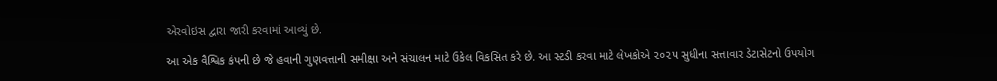એરવોઇસ દ્વારા જારી કરવામાં આવ્યું છે.

આ એક વૈશ્વિક કંપની છે જે હવાની ગુણવત્તાની સમીક્ષા અને સંચાલન માટે ઉકેલ વિકસિત કરે છે. આ સ્ટડી કરવા માટે લેખકોએ ૨૦૨૫ સુધીના સત્તાવાર ડેટાસેટનો ઉપયોગ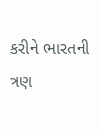કરીને ભારતની ત્રણ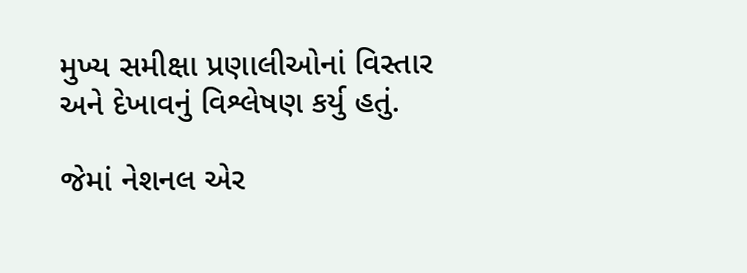મુખ્ય સમીક્ષા પ્રણાલીઓનાં વિસ્તાર અને દેખાવનું વિશ્લેષણ કર્યુ હતું.

જેમાં નેશનલ એર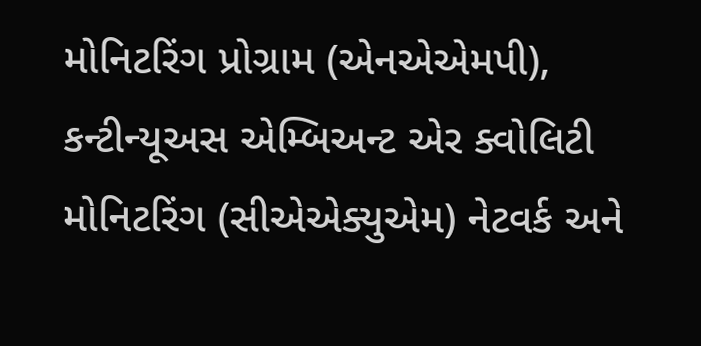મોનિટરિંગ પ્રોગ્રામ (એનએએમપી), કન્ટીન્યૂઅસ એમ્બિઅન્ટ એર ક્વોલિટી મોનિટરિંગ (સીએએક્યુએમ) નેટવર્ક અને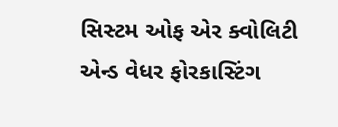સિસ્ટમ ઓફ એર ક્વોલિટી એન્ડ વેધર ફોરકાસ્ટિંગ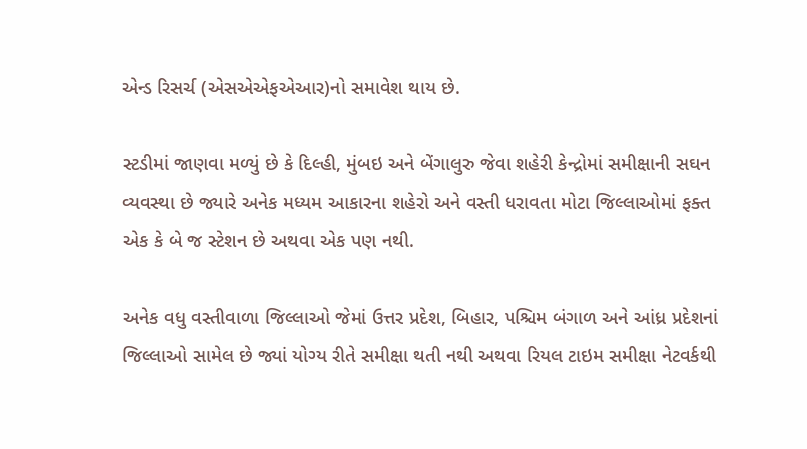એન્ડ રિસર્ચ (એસએએફએઆર)નો સમાવેશ થાય છે.

સ્ટડીમાં જાણવા મળ્યું છે કે દિલ્હી, મુંબઇ અને બેંગાલુરુ જેવા શહેરી કેન્દ્રોમાં સમીક્ષાની સઘન વ્યવસ્થા છે જ્યારે અનેક મધ્યમ આકારના શહેરો અને વસ્તી ધરાવતા મોટા જિલ્લાઓમાં ફક્ત એક કે બે જ સ્ટેશન છે અથવા એક પણ નથી.

અનેક વધુ વસ્તીવાળા જિલ્લાઓ જેમાં ઉત્તર પ્રદેશ, બિહાર, પશ્ચિમ બંગાળ અને આંધ્ર પ્રદેશનાં જિલ્લાઓ સામેલ છે જ્યાં યોગ્ય રીતે સમીક્ષા થતી નથી અથવા રિયલ ટાઇમ સમીક્ષા નેટવર્કથી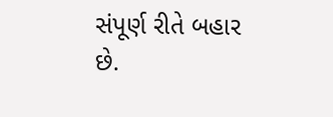સંપૂર્ણ રીતે બહાર છે.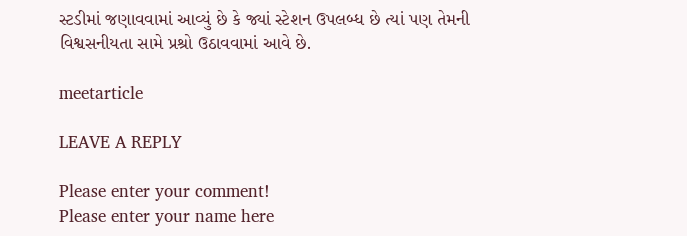સ્ટડીમાં જણાવવામાં આવ્યું છે કે જ્યાં સ્ટેશન ઉપલબ્ધ છે ત્યાં પણ તેમની વિશ્વસનીયતા સામે પ્રશ્રો ઉઠાવવામાં આવે છે.

meetarticle

LEAVE A REPLY

Please enter your comment!
Please enter your name here